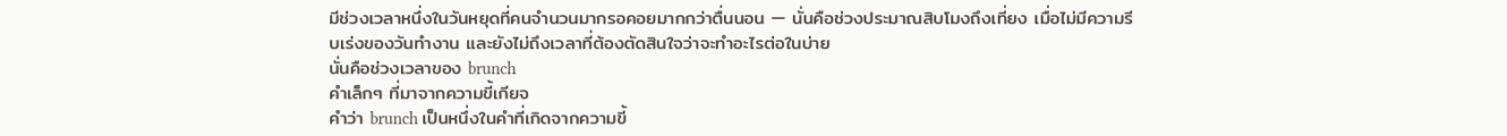มีช่วงเวลาหนึ่งในวันหยุดที่คนจำนวนมากรอคอยมากกว่าตื่นนอน — นั่นคือช่วงประมาณสิบโมงถึงเที่ยง เมื่อไม่มีความรีบเร่งของวันทำงาน และยังไม่ถึงเวลาที่ต้องตัดสินใจว่าจะทำอะไรต่อในบ่าย
นั่นคือช่วงเวลาของ brunch
คำเล็กๆ ที่มาจากความขี้เกียจ
คำว่า brunch เป็นหนึ่งในคำที่เกิดจากความขี้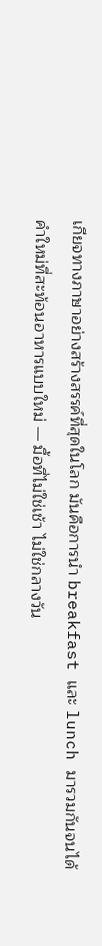เกียจทางภาษาอย่างสร้างสรรค์ที่สุดในโลก มันคือการนำ breakfast และ lunch มารวมกันจนได้คำใหม่ที่สะท้อนอาหารแบบใหม่ — มื้อที่ไม่ใช่เช้า ไม่ใช่กลางวัน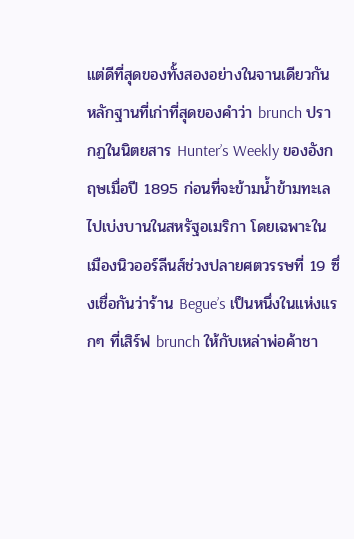แต่ดีที่สุดของทั้งสองอย่างในจานเดียวกัน
หลักฐานที่เก่าที่สุดของคำว่า brunch ปรากฏในนิตยสาร Hunter’s Weekly ของอังกฤษเมื่อปี 1895 ก่อนที่จะข้ามน้ำข้ามทะเลไปเบ่งบานในสหรัฐอเมริกา โดยเฉพาะในเมืองนิวออร์ลีนส์ช่วงปลายศตวรรษที่ 19 ซึ่งเชื่อกันว่าร้าน Begue’s เป็นหนึ่งในแห่งแรกๆ ที่เสิร์ฟ brunch ให้กับเหล่าพ่อค้าชา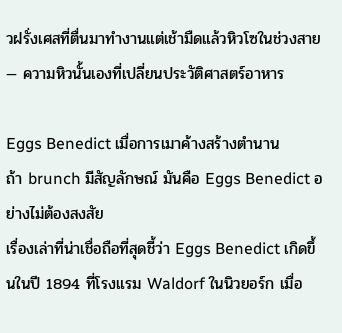วฝรั่งเศสที่ตื่นมาทำงานแต่เช้ามืดแล้วหิวโซในช่วงสาย — ความหิวนั้นเองที่เปลี่ยนประวัติศาสตร์อาหาร

Eggs Benedict เมื่อการเมาค้างสร้างตำนาน
ถ้า brunch มีสัญลักษณ์ มันคือ Eggs Benedict อย่างไม่ต้องสงสัย
เรื่องเล่าที่น่าเชื่อถือที่สุดชี้ว่า Eggs Benedict เกิดขึ้นในปี 1894 ที่โรงแรม Waldorf ในนิวยอร์ก เมื่อ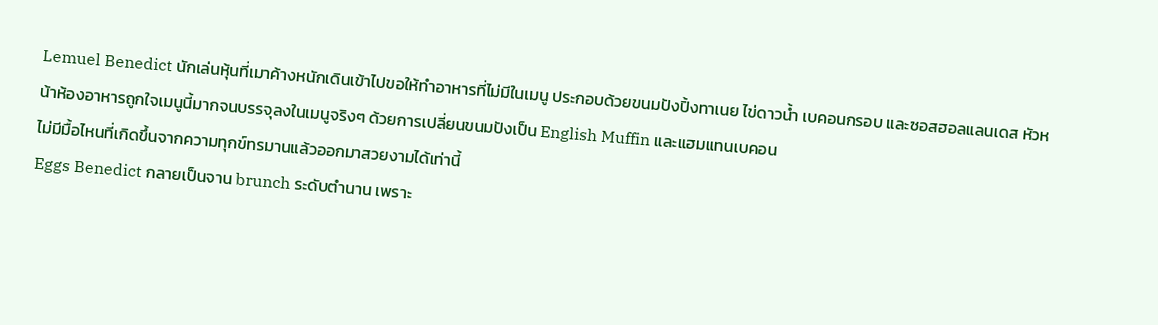Lemuel Benedict นักเล่นหุ้นที่เมาค้างหนักเดินเข้าไปขอให้ทำอาหารที่ไม่มีในเมนู ประกอบด้วยขนมปังปิ้งทาเนย ไข่ดาวน้ำ เบคอนกรอบ และซอสฮอลแลนเดส หัวหน้าห้องอาหารถูกใจเมนูนี้มากจนบรรจุลงในเมนูจริงๆ ด้วยการเปลี่ยนขนมปังเป็น English Muffin และแฮมแทนเบคอน
ไม่มีมื้อไหนที่เกิดขึ้นจากความทุกข์ทรมานแล้วออกมาสวยงามได้เท่านี้
Eggs Benedict กลายเป็นจาน brunch ระดับตำนาน เพราะ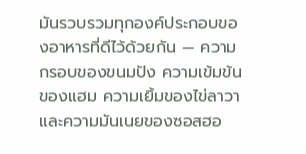มันรวบรวมทุกองค์ประกอบของอาหารที่ดีไว้ด้วยกัน — ความกรอบของขนมปัง ความเข้มข้นของแฮม ความเยิ้มของไข่ลาวา และความมันเนยของซอสฮอ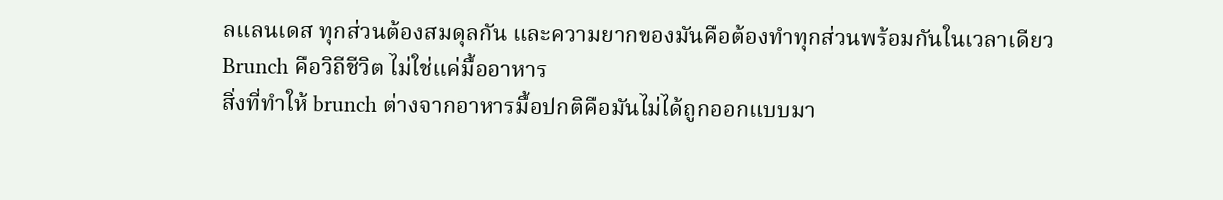ลแลนเดส ทุกส่วนต้องสมดุลกัน และความยากของมันคือต้องทำทุกส่วนพร้อมกันในเวลาเดียว
Brunch คือวิถีชีวิต ไม่ใช่แค่มื้ออาหาร
สิ่งที่ทำให้ brunch ต่างจากอาหารมื้อปกติคือมันไม่ได้ถูกออกแบบมา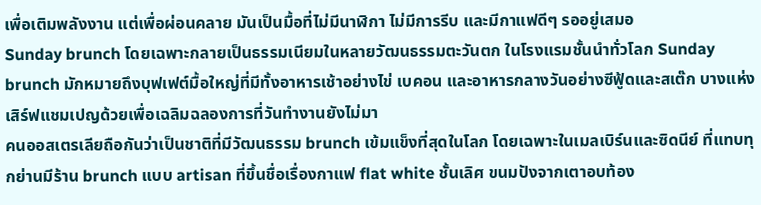เพื่อเติมพลังงาน แต่เพื่อผ่อนคลาย มันเป็นมื้อที่ไม่มีนาฬิกา ไม่มีการรีบ และมีกาแฟดีๆ รออยู่เสมอ
Sunday brunch โดยเฉพาะกลายเป็นธรรมเนียมในหลายวัฒนธรรมตะวันตก ในโรงแรมชั้นนำทั่วโลก Sunday brunch มักหมายถึงบุฟเฟต์มื้อใหญ่ที่มีทั้งอาหารเช้าอย่างไข่ เบคอน และอาหารกลางวันอย่างซีฟู้ดและสเต๊ก บางแห่งเสิร์ฟแชมเปญด้วยเพื่อเฉลิมฉลองการที่วันทำงานยังไม่มา
คนออสเตรเลียถือกันว่าเป็นชาติที่มีวัฒนธรรม brunch เข้มแข็งที่สุดในโลก โดยเฉพาะในเมลเบิร์นและซิดนีย์ ที่แทบทุกย่านมีร้าน brunch แบบ artisan ที่ขึ้นชื่อเรื่องกาแฟ flat white ชั้นเลิศ ขนมปังจากเตาอบท้อง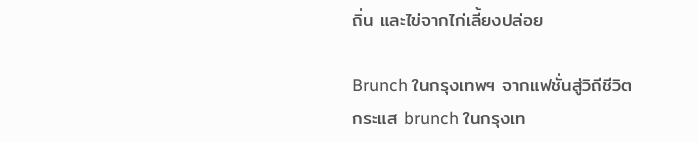ถิ่น และไข่จากไก่เลี้ยงปล่อย

Brunch ในกรุงเทพฯ จากแฟชั่นสู่วิถีชีวิต
กระแส brunch ในกรุงเท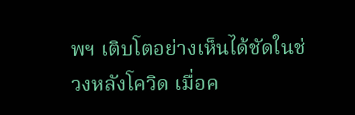พฯ เติบโตอย่างเห็นได้ชัดในช่วงหลังโควิด เมื่อค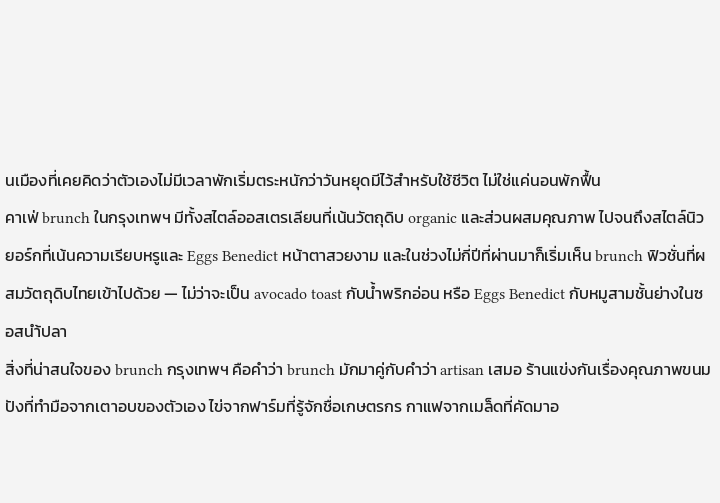นเมืองที่เคยคิดว่าตัวเองไม่มีเวลาพักเริ่มตระหนักว่าวันหยุดมีไว้สำหรับใช้ชีวิต ไม่ใช่แค่นอนพักฟื้น
คาเฟ่ brunch ในกรุงเทพฯ มีทั้งสไตล์ออสเตรเลียนที่เน้นวัตถุดิบ organic และส่วนผสมคุณภาพ ไปจนถึงสไตล์นิวยอร์กที่เน้นความเรียบหรูและ Eggs Benedict หน้าตาสวยงาม และในช่วงไม่กี่ปีที่ผ่านมาก็เริ่มเห็น brunch ฟิวชั่นที่ผสมวัตถุดิบไทยเข้าไปด้วย — ไม่ว่าจะเป็น avocado toast กับน้ำพริกอ่อน หรือ Eggs Benedict กับหมูสามชั้นย่างในซอสนำ้ปลา
สิ่งที่น่าสนใจของ brunch กรุงเทพฯ คือคำว่า brunch มักมาคู่กับคำว่า artisan เสมอ ร้านแข่งกันเรื่องคุณภาพขนมปังที่ทำมือจากเตาอบของตัวเอง ไข่จากฟาร์มที่รู้จักชื่อเกษตรกร กาแฟจากเมล็ดที่คัดมาอ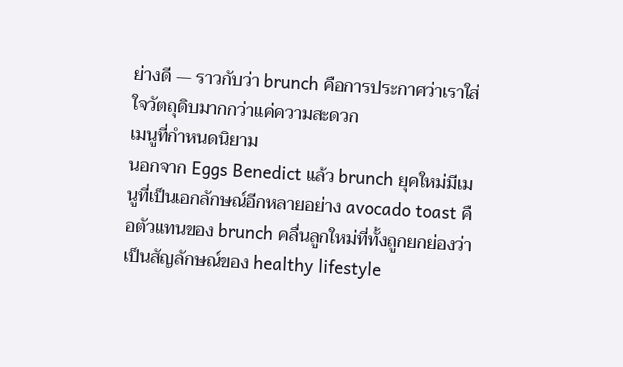ย่างดี — ราวกับว่า brunch คือการประกาศว่าเราใส่ใจวัตถุดิบมากกว่าแค่ความสะดวก
เมนูที่กำหนดนิยาม
นอกจาก Eggs Benedict แล้ว brunch ยุคใหม่มีเมนูที่เป็นเอกลักษณ์อีกหลายอย่าง avocado toast คือตัวแทนของ brunch คลื่นลูกใหม่ที่ทั้งถูกยกย่องว่าเป็นสัญลักษณ์ของ healthy lifestyle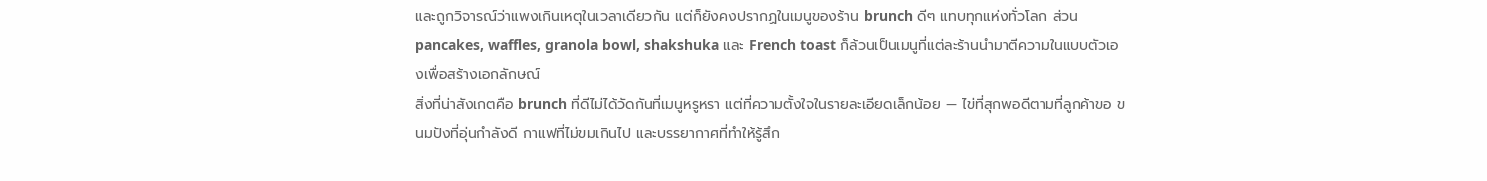และถูกวิจารณ์ว่าแพงเกินเหตุในเวลาเดียวกัน แต่ก็ยังคงปรากฏในเมนูของร้าน brunch ดีๆ แทบทุกแห่งทั่วโลก ส่วน pancakes, waffles, granola bowl, shakshuka และ French toast ก็ล้วนเป็นเมนูที่แต่ละร้านนำมาตีความในแบบตัวเองเพื่อสร้างเอกลักษณ์
สิ่งที่น่าสังเกตคือ brunch ที่ดีไม่ได้วัดกันที่เมนูหรูหรา แต่ที่ความตั้งใจในรายละเอียดเล็กน้อย — ไข่ที่สุกพอดีตามที่ลูกค้าขอ ขนมปังที่อุ่นกำลังดี กาแฟที่ไม่ขมเกินไป และบรรยากาศที่ทำให้รู้สึก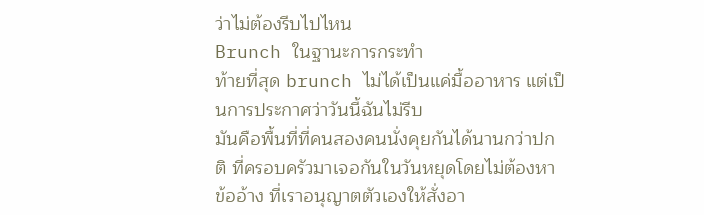ว่าไม่ต้องรีบไปไหน
Brunch ในฐานะการกระทำ
ท้ายที่สุด brunch ไม่ได้เป็นแค่มื้ออาหาร แต่เป็นการประกาศว่าวันนี้ฉันไม่รีบ
มันคือพื้นที่ที่คนสองคนนั่งคุยกันได้นานกว่าปกติ ที่ครอบครัวมาเจอกันในวันหยุดโดยไม่ต้องหาข้ออ้าง ที่เราอนุญาตตัวเองให้สั่งอา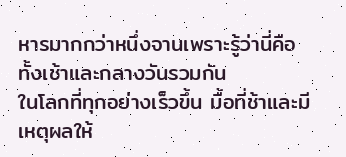หารมากกว่าหนึ่งจานเพราะรู้ว่านี่คือทั้งเช้าและกลางวันรวมกัน
ในโลกที่ทุกอย่างเร็วขึ้น มื้อที่ช้าและมีเหตุผลให้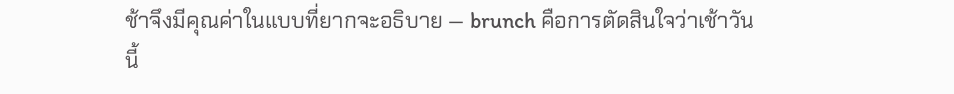ช้าจึงมีคุณค่าในแบบที่ยากจะอธิบาย — brunch คือการตัดสินใจว่าเช้าวันนี้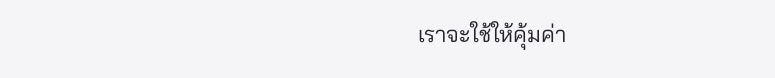เราจะใช้ให้คุ้มค่า